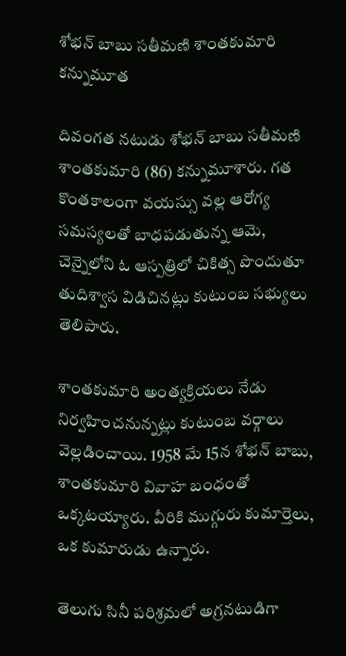శోభన్ బాబు సతీమణి శాంతకుమారి కన్నుమూత

దివంగత నటుడు శోభన్ బాబు సతీమణి శాంతకుమారి (86) కన్నుమూశారు. గత కొంతకాలంగా వయస్సు వల్ల ఆరోగ్య సమస్యలతో బాధపడుతున్న ఆమె, చెన్నైలోని ఓ ఆస్పత్రిలో చికిత్స పొందుతూ తుదిశ్వాస విడిచినట్లు కుటుంబ సభ్యులు తెలిపారు.

శాంతకుమారి అంత్యక్రియలు నేడు నిర్వహించనున్నట్లు కుటుంబ వర్గాలు వెల్లడించాయి. 1958 మే 15న శోభన్ బాబు, శాంతకుమారి వివాహ బంధంతో ఒక్కటయ్యారు. వీరికి ముగ్గురు కుమార్తెలు, ఒక కుమారుడు ఉన్నారు.

తెలుగు సినీ పరిశ్రమలో అగ్రనటుడిగా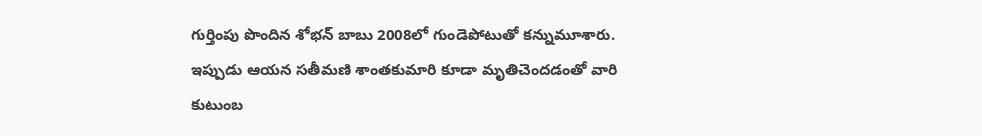గుర్తింపు పొందిన శోభన్ బాబు 2008లో గుండెపోటుతో కన్నుమూశారు. ఇప్పుడు ఆయన సతీమణి శాంతకుమారి కూడా మృతిచెందడంతో వారి కుటుంబ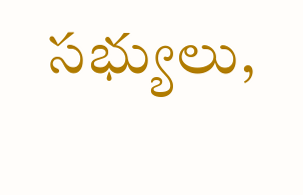సభ్యులు,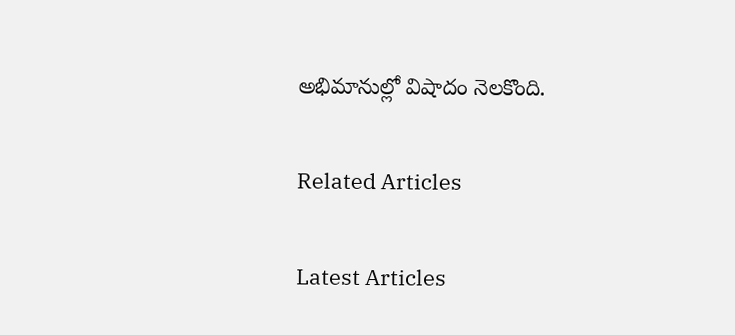అభిమానుల్లో విషాదం నెలకొంది.

Related Articles

Latest Articles